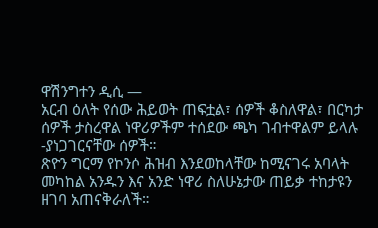ዋሽንግተን ዲሲ —
አርብ ዕለት የሰው ሕይወት ጠፍቷል፣ ሰዎች ቆስለዋል፣ በርካታ ሰዎች ታስረዋል ነዋሪዎችም ተሰደው ጫካ ገብተዋልም ይላሉ -ያነጋገርናቸው ሰዎች።
ጽዮን ግርማ የኮንሶ ሕዝብ እንደወከላቸው ከሚናገሩ አባላት መካከል አንዱን እና አንድ ነዋሪ ስለሁኔታው ጠይቃ ተከታዩን ዘገባ አጠናቅራለች።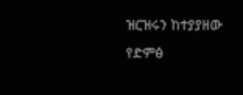ዝርዝሩን ከተያያዘው የድምፅ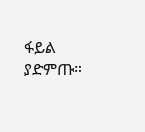ፋይል ያድምጡ።